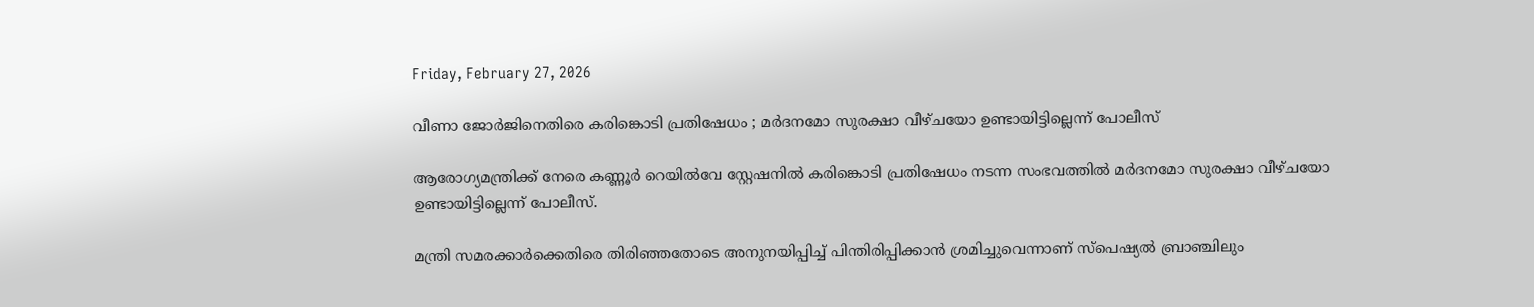Friday, February 27, 2026

വീണാ ജോർജിനെതിരെ കരിങ്കൊടി പ്രതിഷേധം ; മര്‍ദനമോ സുരക്ഷാ വീഴ്ചയോ ഉണ്ടായിട്ടില്ലെന്ന് പോലീസ്

ആരോഗ്യമന്ത്രിക്ക് നേരെ കണ്ണൂര്‍ റെയില്‍വേ സ്റ്റേഷനില്‍ കരിങ്കൊടി പ്രതിഷേധം നടന്ന സംഭവത്തില്‍ മര്‍ദനമോ സുരക്ഷാ വീഴ്ചയോ ഉണ്ടായിട്ടില്ലെന്ന് പോലീസ്.

മന്ത്രി സമരക്കാര്‍ക്കെതിരെ തിരിഞ്ഞതോടെ അനുനയിപ്പിച്ച്‌ പിന്തിരിപ്പിക്കാന്‍ ശ്രമിച്ചുവെന്നാണ് സ്‌പെഷ്യല്‍ ബ്രാഞ്ചിലും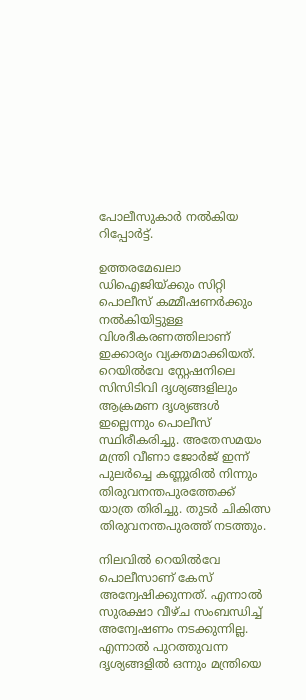പോലീസുകാര്‍ നല്‍കിയ റിപ്പോര്‍ട്ട്.

ഉത്തരമേഖലാ ഡിഐജിയ്ക്കും സിറ്റി പൊലീസ് കമ്മീഷണര്‍ക്കും നല്‍കിയിട്ടുള്ള വിശദീകരണത്തിലാണ് ഇക്കാര്യം വ്യക്തമാക്കിയത്. റെയില്‍വേ സ്റ്റേഷനിലെ സിസിടിവി ദൃശ്യങ്ങളിലും ആക്രമണ ദൃശ്യങ്ങള്‍ ഇല്ലെന്നും പൊലീസ് സ്ഥിരീകരിച്ചു. അതേസമയം മന്ത്രി വീണാ ജോര്‍ജ് ഇന്ന് പുലര്‍ച്ചെ കണ്ണൂരില്‍ നിന്നും തിരുവനന്തപുരത്തേക്ക് യാത്ര തിരിച്ചു. തുടര്‍ ചികിത്സ തിരുവനന്തപുരത്ത് നടത്തും.

നിലവില്‍ റെയില്‍വേ പൊലീസാണ് കേസ് അന്വേഷിക്കുന്നത്. എന്നാല്‍ സുരക്ഷാ വീഴ്ച സംബന്ധിച്ച്‌ അന്വേഷണം നടക്കുന്നില്ല. എന്നാല്‍ പുറത്തുവന്ന ദൃശ്യങ്ങളില്‍ ഒന്നും മന്ത്രിയെ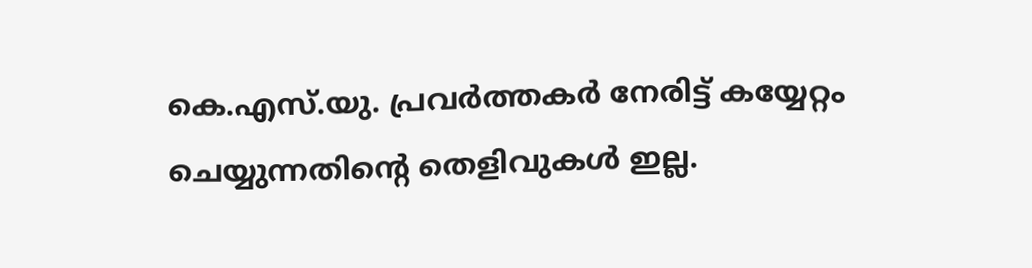കെ.എസ്.യു. പ്രവര്‍ത്തകര്‍ നേരിട്ട് കയ്യേറ്റം ചെയ്യുന്നതിന്റെ തെളിവുകള്‍ ഇല്ല.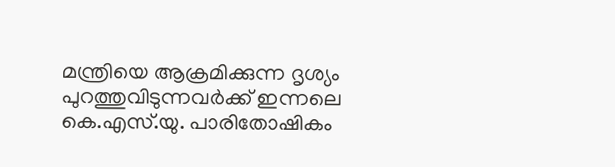മന്ത്രിയെ ആക്രമിക്കുന്ന ദൃശ്യം പുറത്തുവിടുന്നവര്‍ക്ക് ഇന്നലെ കെ.എസ്.യു. പാരിതോഷികം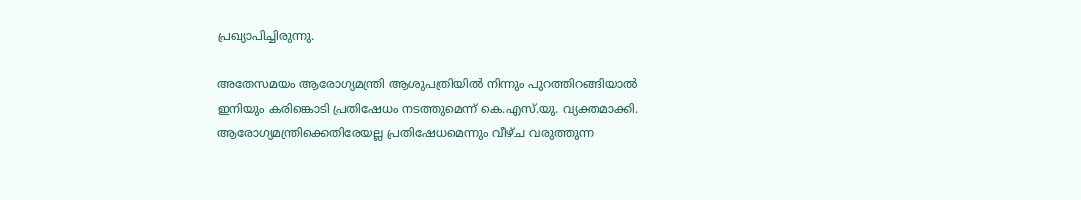പ്രഖ്യാപിച്ചിരുന്നു.

അതേസമയം ആരോഗ്യമന്ത്രി ആശുപത്രിയില്‍ നിന്നും പുറത്തിറങ്ങിയാല്‍ ഇനിയും കരിങ്കൊടി പ്രതിഷേധം നടത്തുമെന്ന് കെ.എസ്.യു. വ്യക്തമാക്കി. ആരോഗ്യമന്ത്രിക്കെതിരേയല്ല പ്രതിഷേധമെന്നും വീഴ്ച വരുത്തുന്ന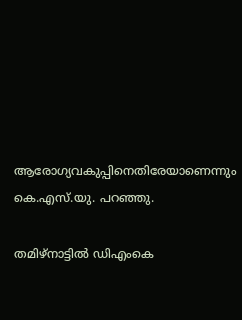ആരോഗ്യവകുപ്പിനെതിരേയാണെന്നും കെ.എസ്.യു. പറഞ്ഞു.

തമിഴ്‌നാട്ടില്‍ ഡിഎംകെ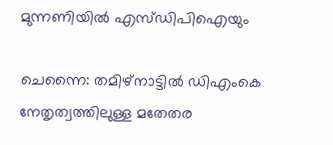മുന്നണിയില്‍ എസ്ഡിപിഐയും

ചെന്നൈ: തമിഴ്‌നാട്ടില്‍ ഡിഎംകെ നേതൃത്വത്തിലുള്ള മതേതര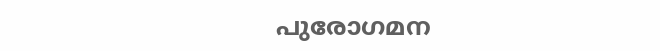പുരോഗമന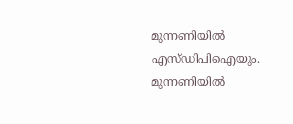മുന്നണിയില്‍ എസ്ഡിപിഐയും. മുന്നണിയില്‍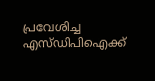പ്രവേശിച്ച എസ്ഡിപിഐക്ക്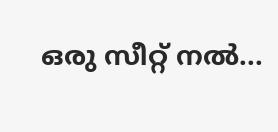ഒരു സീറ്റ് നല്‍...